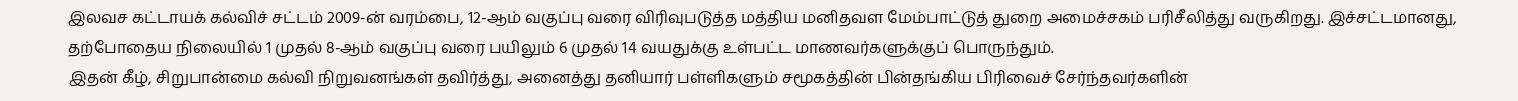இலவச கட்டாயக் கல்விச் சட்டம் 2009-ன் வரம்பை, 12-ஆம் வகுப்பு வரை விரிவுபடுத்த மத்திய மனிதவள மேம்பாட்டுத் துறை அமைச்சகம் பரிசீலித்து வருகிறது. இச்சட்டமானது, தற்போதைய நிலையில் 1 முதல் 8-ஆம் வகுப்பு வரை பயிலும் 6 முதல் 14 வயதுக்கு உள்பட்ட மாணவர்களுக்குப் பொருந்தும்.
இதன் கீழ், சிறுபான்மை கல்வி நிறுவனங்கள் தவிர்த்து, அனைத்து தனியார் பள்ளிகளும் சமூகத்தின் பின்தங்கிய பிரிவைச் சேர்ந்தவர்களின்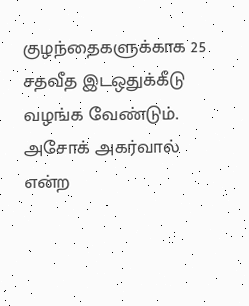குழந்தைகளுக்காக 25 சதவீத இடஒதுக்கீடு வழங்க வேண்டும். அசோக் அகர்வால் என்ற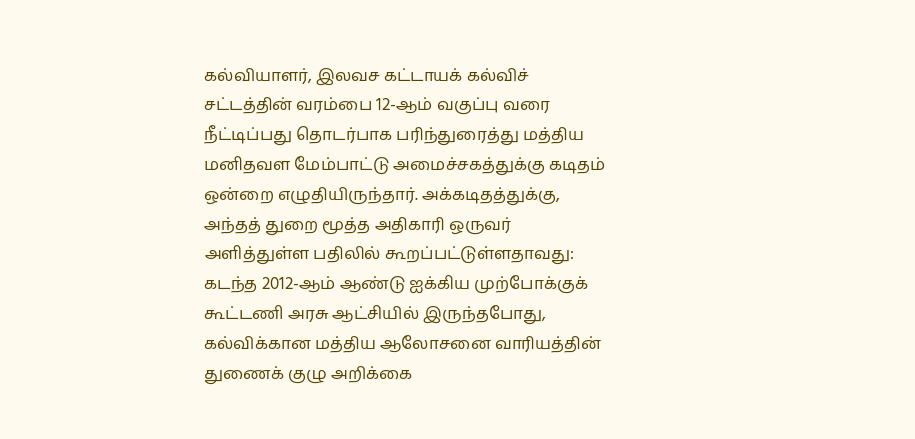கல்வியாளர், இலவச கட்டாயக் கல்விச் சட்டத்தின் வரம்பை 12-ஆம் வகுப்பு வரை நீட்டிப்பது தொடர்பாக பரிந்துரைத்து மத்திய மனிதவள மேம்பாட்டு அமைச்சகத்துக்கு கடிதம் ஒன்றை எழுதியிருந்தார். அக்கடிதத்துக்கு, அந்தத் துறை மூத்த அதிகாரி ஒருவர் அளித்துள்ள பதிலில் கூறப்பட்டுள்ளதாவது:
கடந்த 2012-ஆம் ஆண்டு ஐக்கிய முற்போக்குக் கூட்டணி அரசு ஆட்சியில் இருந்தபோது, கல்விக்கான மத்திய ஆலோசனை வாரியத்தின் துணைக் குழு அறிக்கை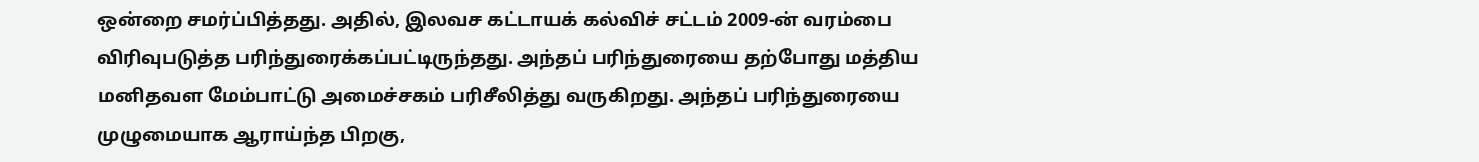ஒன்றை சமர்ப்பித்தது. அதில், இலவச கட்டாயக் கல்விச் சட்டம் 2009-ன் வரம்பை விரிவுபடுத்த பரிந்துரைக்கப்பட்டிருந்தது. அந்தப் பரிந்துரையை தற்போது மத்திய மனிதவள மேம்பாட்டு அமைச்சகம் பரிசீலித்து வருகிறது. அந்தப் பரிந்துரையை முழுமையாக ஆராய்ந்த பிறகு,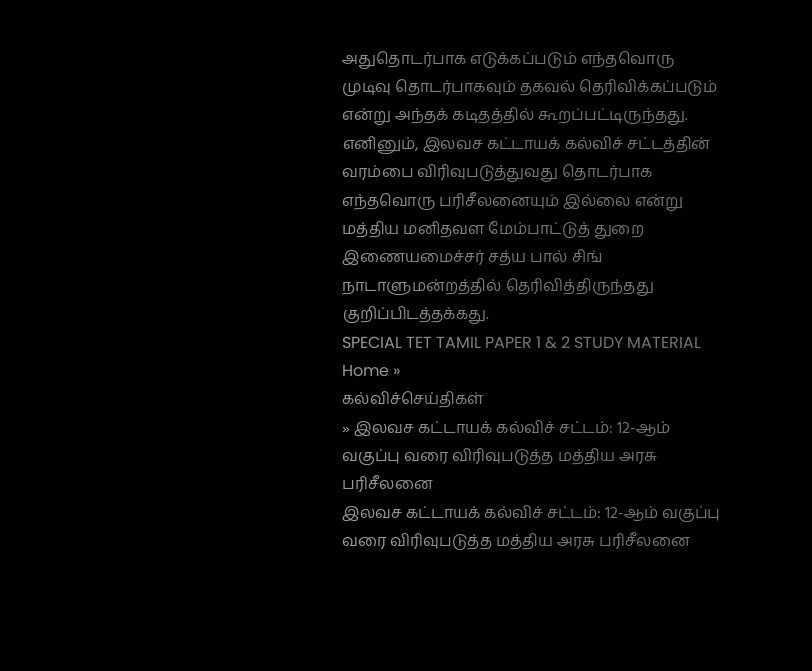அதுதொடர்பாக எடுக்கப்படும் எந்தவொரு முடிவு தொடர்பாகவும் தகவல் தெரிவிக்கப்படும் என்று அந்தக் கடிதத்தில் கூறப்பட்டிருந்தது.
எனினும், இலவச கட்டாயக் கல்விச் சட்டத்தின் வரம்பை விரிவுபடுத்துவது தொடர்பாக எந்தவொரு பரிசீலனையும் இல்லை என்று மத்திய மனிதவள மேம்பாட்டுத் துறை இணையமைச்சர் சத்ய பால் சிங் நாடாளுமன்றத்தில் தெரிவித்திருந்தது குறிப்பிடத்தக்கது.
SPECIAL TET TAMIL PAPER 1 & 2 STUDY MATERIAL
Home »
கல்விச்செய்திகள்
» இலவச கட்டாயக் கல்விச் சட்டம்: 12-ஆம் வகுப்பு வரை விரிவுபடுத்த மத்திய அரசு பரிசீலனை
இலவச கட்டாயக் கல்விச் சட்டம்: 12-ஆம் வகுப்பு வரை விரிவுபடுத்த மத்திய அரசு பரிசீலனை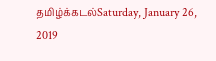தமிழ்க்கடல்Saturday, January 26, 2019